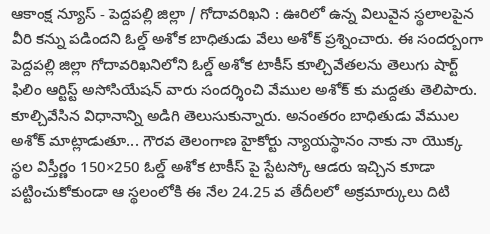ఆకాంక్ష న్యూస్ - పెద్దపల్లి జిల్లా / గోదావరిఖని : ఊరిలో ఉన్న విలువైన స్థలాలపైన వీరి కన్ను పడిందని ఓల్డ్ అశోక బాధితుడు వేలు అశోక్ ప్రశ్నించారు. ఈ సందర్బంగా పెద్దపల్లి జిల్లా గోదావరిఖనిలోని ఓల్డ్ అశోక టాకీస్ కూల్చివేతలను తెలుగు షార్ట్ ఫిలిం ఆర్టిస్ట్ అసోసియేషన్ వారు సందర్శించి వేముల అశోక్ కు మద్దతు తెలిపారు. కూల్చివేసిన విధానాన్ని అడిగి తెలుసుకున్నారు. అనంతరం బాధితుడు వేముల అశోక్ మాట్లాడుతూ... గౌరవ తెలంగాణ హైకోర్టు న్యాయస్థానం నాకు నా యొక్క స్థల విస్తీర్ణం 150×250 ఓల్డ్ అశోక టాకీస్ పై స్టేటస్కో ఆడరు ఇచ్చిన కూడా పట్టించుకోకుండా ఆ స్థలంలోకి ఈ నేల 24.25 వ తేదీలలో అక్రమార్కులు దిటి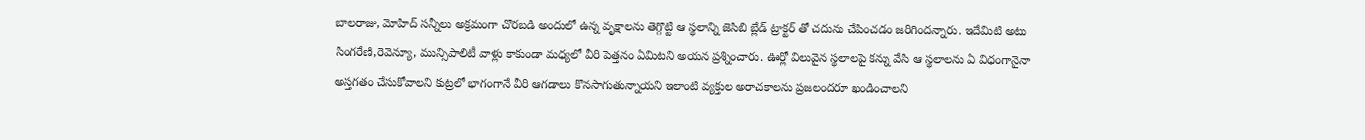బాలరాజు, మోహిద్ సన్నీలు అక్రమంగా చొరబడి అందులో ఉన్న వృక్షాలను తెగ్గొట్టి ఆ స్థలాన్ని జెసిబి బ్లేడ్ ట్రాక్టర్ తో చదును చేపించడం జరిగిందన్నారు. ఇదేమిటి అటు సింగరేణి,రెవెన్యూ, మున్సిపాలిటీ వాళ్లు కాకుండా మధ్యలో వీరి పెత్తనం ఏమిటని అయన ప్రశ్నించారు. ఊర్లో విలువైన స్థలాలపై కన్ను వేసి ఆ స్థలాలను ఏ విధంగానైనా అస్తగతం చేసుకోవాలని కుట్రలో భాగంగానే వీరి ఆగడాలు కొనసాగుతున్నాయని ఇలాంటి వ్యక్తుల అరాచకాలను ప్రజలందరూ ఖండించాలని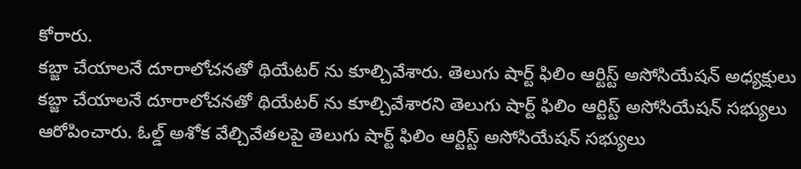కోరారు.
కబ్జా చేయాలనే దూరాలోచనతో థియేటర్ ను కూల్చివేశారు. తెలుగు షార్ట్ ఫిలిం ఆర్టిస్ట్ అసోసియేషన్ అధ్యక్షులు
కబ్జా చేయాలనే దూరాలోచనతో థియేటర్ ను కూల్చివేశారని తెలుగు షార్ట్ ఫిలిం ఆర్టిస్ట్ అసోసియేషన్ సభ్యులు ఆరోపించారు. ఓల్డ్ అశోక వేల్చివేతలపై తెలుగు షార్ట్ ఫిలిం ఆర్టిస్ట్ అసోసియేషన్ సభ్యులు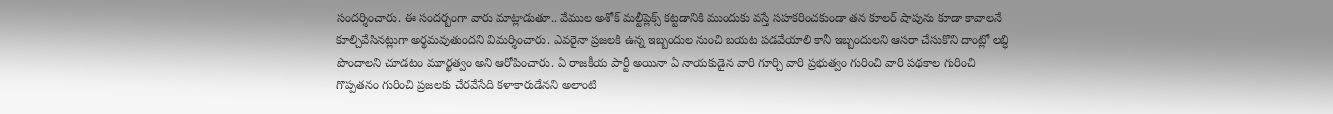సందర్శించారు. ఈ సందర్బంగా వారు మాట్లాడుతూ.. వేముల అశోక్ మల్టీప్లెక్స్ కట్టడానికి ముందుకు వస్తే సహకరించకుండా తన కూలర్ షాపును కూడా కావాలనే కూల్చివేసినట్లుగా అర్థమవుతుందని విమర్శించారు. ఎవరైనా ప్రజలకి ఉన్న ఇబ్బందుల నుంచి బయట పడవేయాలి కానీ ఇబ్బందులని ఆసరా చేసుకొని దాంట్లో లబ్ధి పొందాలని చూడటం మూర్ఖత్వం అని ఆరోపించారు. ఏ రాజకీయ పార్టీ అయినా ఏ నాయకుడైన వారి గూర్చి వారి ప్రభుత్వం గురించి వారి పథకాల గురించి గొప్పతనం గురించి ప్రజలకు చేరవేసేది కళాకారుడేనని అలాంటి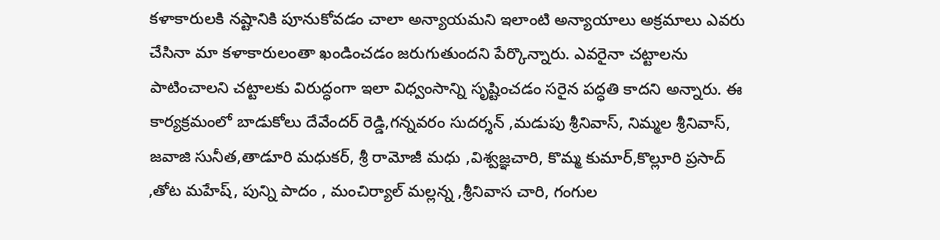కళాకారులకి నష్టానికి పూనుకోవడం చాలా అన్యాయమని ఇలాంటి అన్యాయాలు అక్రమాలు ఎవరు చేసినా మా కళాకారులంతా ఖండించడం జరుగుతుందని పేర్కొన్నారు. ఎవరైనా చట్టాలను పాటించాలని చట్టాలకు విరుద్ధంగా ఇలా విధ్వంసాన్ని సృష్టించడం సరైన పద్ధతి కాదని అన్నారు. ఈ కార్యక్రమంలో బాడుకోలు దేవేందర్ రెడ్డి,గన్నవరం సుదర్శన్ ,మడుపు శ్రీనివాస్, నిమ్మల శ్రీనివాస్, జవాజి సునీత,తాడూరి మధుకర్, శ్రీ రామోజీ మధు ,విశ్వజ్ఞచారి, కొమ్మ కుమార్,కొల్లూరి ప్రసాద్ ,తోట మహేష్, పున్ని పాదం , మంచిర్యాల్ మల్లన్న ,శ్రీనివాస చారి, గంగుల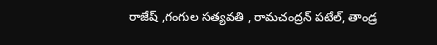రాజేష్ ,గంగుల సత్యవతి , రామచంద్రన్ పటేల్, తాండ్ర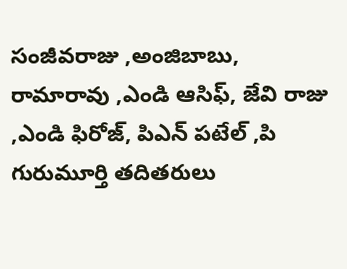సంజీవరాజు ,అంజిబాబు, రామారావు ,ఎండి ఆసిఫ్, జేవి రాజు ,ఎండి ఫిరోజ్, పిఎన్ పటేల్ ,పి గురుమూర్తి తదితరులు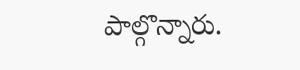పాల్గొన్నారు.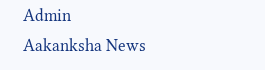Admin
Aakanksha News